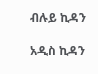ብሉይ ኪዳን

አዲስ ኪዳን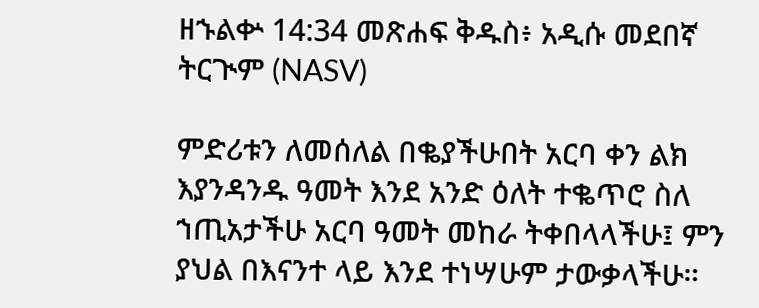ዘኁልቍ 14:34 መጽሐፍ ቅዱስ፥ አዲሱ መደበኛ ትርጒም (NASV)

ምድሪቱን ለመሰለል በቈያችሁበት አርባ ቀን ልክ እያንዳንዱ ዓመት እንደ አንድ ዕለት ተቈጥሮ ስለ ኀጢአታችሁ አርባ ዓመት መከራ ትቀበላላችሁ፤ ምን ያህል በእናንተ ላይ እንደ ተነሣሁም ታውቃላችሁ።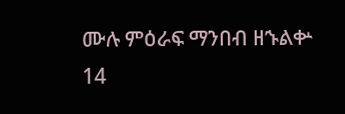ሙሉ ምዕራፍ ማንበብ ዘኁልቍ 14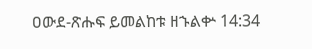ዐውደ-ጽሑፍ ይመልከቱ ዘኁልቍ 14:34